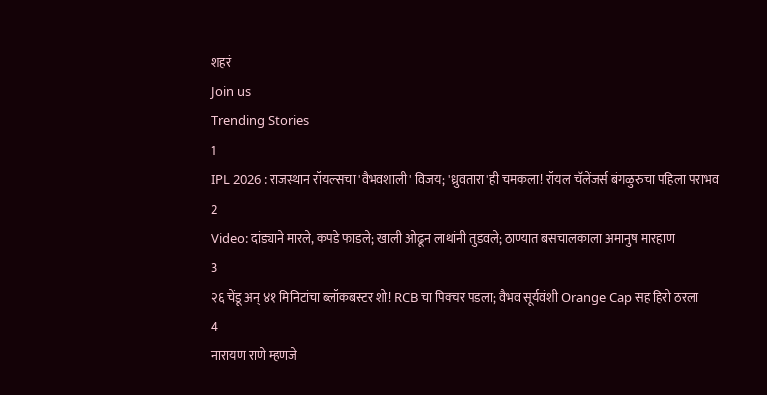शहरं
Join us
Trending Stories
1
IPL 2026 : राजस्थान रॉयल्सचा 'वैभवशाली' विजय; 'ध्रुवतारा'ही चमकला! रॉयल चॅलेंजर्स बंगळुरुचा पहिला पराभव
2
Video: दांड्याने मारले, कपडे फाडले; खाली ओढून लाथांनी तुडवले; ठाण्यात बसचालकाला अमानुष मारहाण
3
२६ चेंडू अन् ४१ मिनिटांचा ब्लॉकबस्टर शो! RCB चा पिक्चर पडला; वैभव सूर्यवंशी Orange Cap सह हिरो ठरला
4
नारायण राणे म्हणजे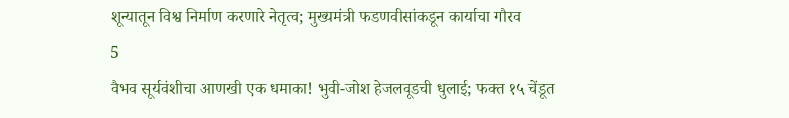शून्यातून विश्व निर्माण करणारे नेतृत्व; मुख्यमंत्री फडणवीसांकडून कार्याचा गौरव
5
वैभव सूर्यवंशीचा आणखी एक धमाका! भुवी-जोश हेजलवूडची धुलाई; फक्त १५ चेंडूत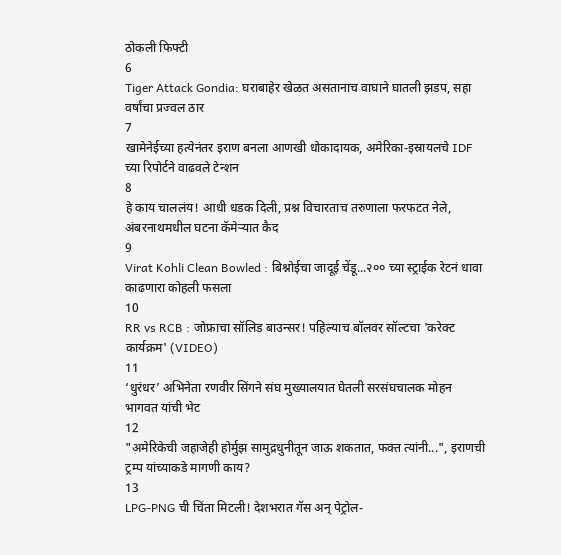ठोकली फिफ्टी
6
Tiger Attack Gondia: घराबाहेर खेळत असतानाच वाघाने घातली झडप, सहा वर्षांचा प्रज्वल ठार
7
खामेनेईच्या हत्येनंतर इराण बनला आणखी धोकादायक, अमेरिका-इस्रायलचे IDF च्या रिपोर्टने वाढवले टेन्शन
8
हे काय चाललंय! आधी धडक दिली, प्रश्न विचारताच तरुणाला फरफटत नेले, अंबरनाथमधील घटना कॅमेऱ्यात कैद
9
Virat Kohli Clean Bowled : बिश्नोईचा जादूई चेंडू...२०० च्या स्ट्राईक रेटनं धावा काढणारा कोहली फसला
10
RR vs RCB : जोफ्राचा सॉलिड बाउन्सर! पहिल्याच बॉलवर सॉल्टचा 'करेक्ट कार्यक्रम' (VIDEO)
11
‘धुरंधर’ अभिनेता रणवीर सिंगने संघ मुख्यालयात घेतली सरसंघचालक मोहन भागवत यांची भेट
12
"अमेरिकेची जहाजेही होर्मुझ सामुद्रधुनीतून जाऊ शकतात, फक्त त्यांनी...", इराणची ट्रम्प यांच्याकडे मागणी काय?
13
LPG-PNG ची चिंता मिटली! देशभरात गॅस अन् पेट्रोल-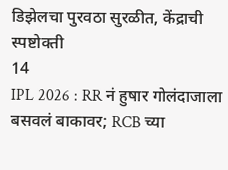डिझेलचा पुरवठा सुरळीत, केंद्राची स्पष्टोक्ती
14
IPL 2026 : RR नं हुषार गोलंदाजाला बसवलं बाकावर; RCB च्या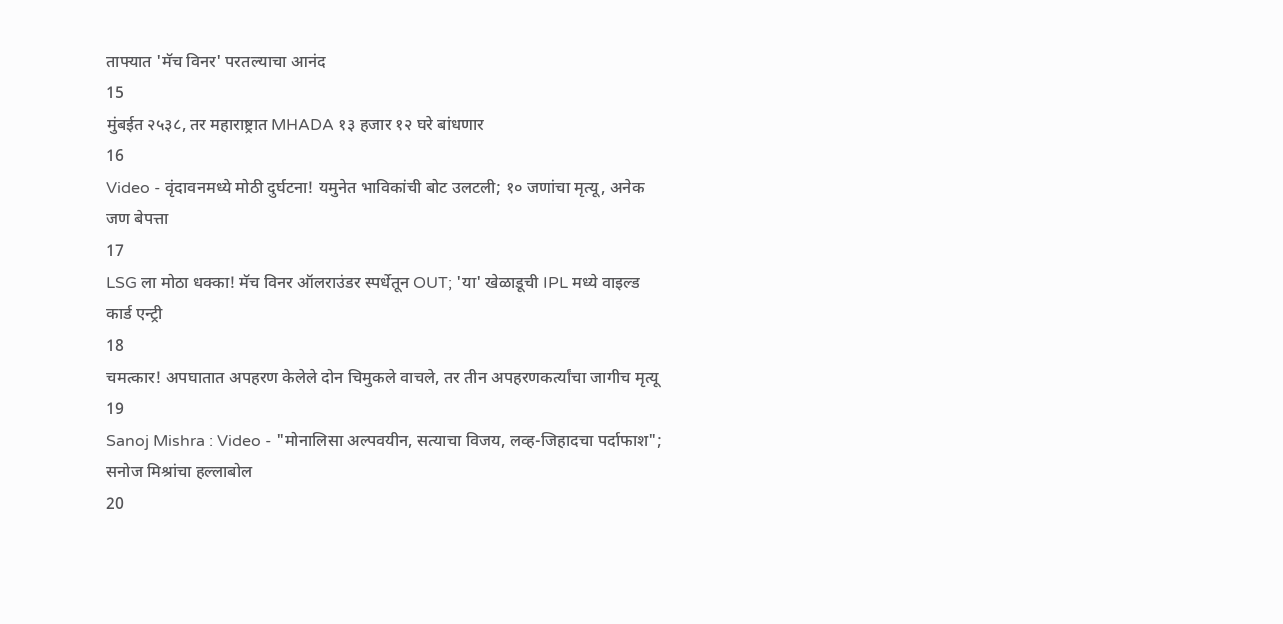ताफ्यात 'मॅच विनर' परतल्याचा आनंद
15
मुंबईत २५३८, तर महाराष्ट्रात MHADA १३ हजार १२ घरे बांधणार
16
Video - वृंदावनमध्ये मोठी दुर्घटना! यमुनेत भाविकांची बोट उलटली; १० जणांचा मृत्यू, अनेक जण बेपत्ता
17
LSG ला मोठा धक्का! मॅच विनर ऑलराउंडर स्पर्धेतून OUT; 'या' खेळाडूची IPL मध्ये वाइल्ड कार्ड एन्ट्री
18
चमत्कार! अपघातात अपहरण केलेले दोन चिमुकले वाचले, तर तीन अपहरणकर्त्यांचा जागीच मृत्यू
19
Sanoj Mishra : Video - "मोनालिसा अल्पवयीन, सत्याचा विजय, लव्ह-जिहादचा पर्दाफाश"; सनोज मिश्रांचा हल्लाबोल
20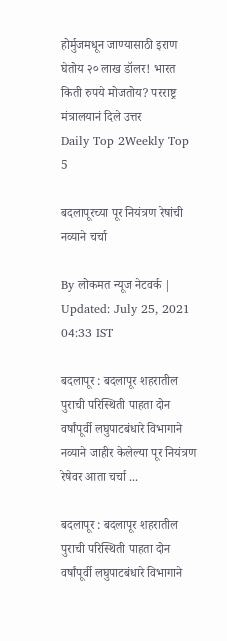होर्मुजमधून जाण्यासाठी इराण घेतोय २० लाख डॉलर! भारत किती रुपये मोजतोय? परराष्ट्र मंत्रालयानं दिले उत्तर
Daily Top 2Weekly Top 5

बदलापूरच्या पूर नियंत्रण रेषांची नव्याने चर्चा

By लोकमत न्यूज नेटवर्क | Updated: July 25, 2021 04:33 IST

बदलापूर : बदलापूर शहरातील पुराची परिस्थिती पाहता दोन वर्षांपूर्वी लघुपाटबंधारे विभागाने नव्याने जाहीर केलेल्या पूर नियंत्रण रेषेवर आता चर्चा ...

बदलापूर : बदलापूर शहरातील पुराची परिस्थिती पाहता दोन वर्षांपूर्वी लघुपाटबंधारे विभागाने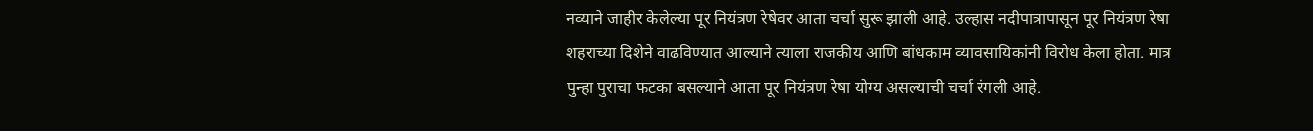नव्याने जाहीर केलेल्या पूर नियंत्रण रेषेवर आता चर्चा सुरू झाली आहे. उल्हास नदीपात्रापासून पूर नियंत्रण रेषा शहराच्या दिशेने वाढविण्यात आल्याने त्याला राजकीय आणि बांधकाम व्यावसायिकांनी विरोध केला होता. मात्र पुन्हा पुराचा फटका बसल्याने आता पूर नियंत्रण रेषा योग्य असल्याची चर्चा रंगली आहे.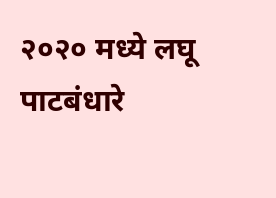२०२० मध्ये लघू पाटबंधारे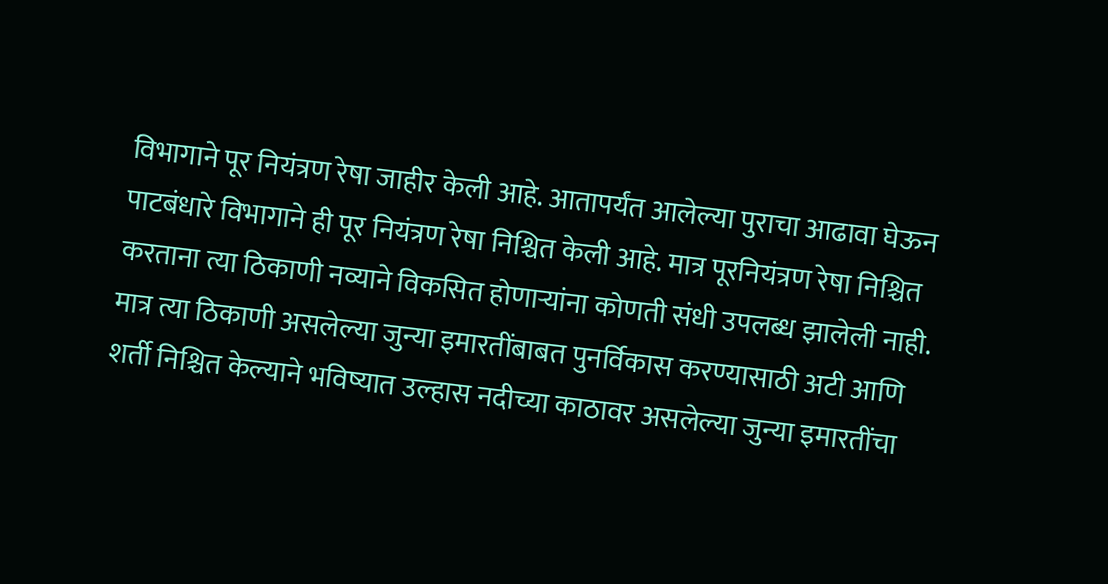विभागाने पूर नियंत्रण रेषा जाहीर केली आहे. आतापर्यंत आलेल्या पुराचा आढावा घेऊन पाटबंधारे विभागाने ही पूर नियंत्रण रेषा निश्चित केली आहे. मात्र पूरनियंत्रण रेषा निश्चित करताना त्या ठिकाणी नव्याने विकसित होणाऱ्यांना कोणती संधी उपलब्ध झालेली नाही. मात्र त्या ठिकाणी असलेल्या जुन्या इमारतींबाबत पुनर्विकास करण्यासाठी अटी आणि शर्ती निश्चित केल्याने भविष्यात उल्हास नदीच्या काठावर असलेल्या जुन्या इमारतींचा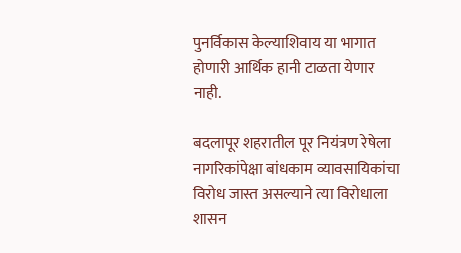पुनर्विकास केल्याशिवाय या भागात होणारी आर्थिक हानी टाळता येणार नाही.

बदलापूर शहरातील पूर नियंत्रण रेषेला नागरिकांपेक्षा बांधकाम व्यावसायिकांचा विरोध जास्त असल्याने त्या विरोधाला शासन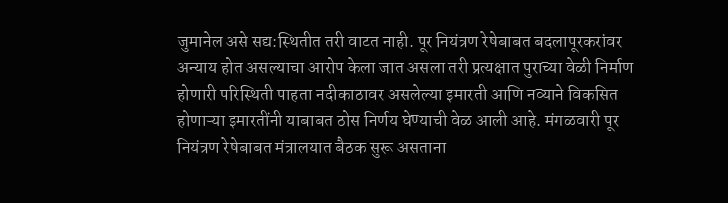जुमानेल असे सद्य:स्थितीत तरी वाटत नाही. पूर नियंत्रण रेषेबाबत बदलापूरकरांवर अन्याय होत असल्याचा आरोप केला जात असला तरी प्रत्यक्षात पुराच्या वेळी निर्माण होणारी परिस्थिती पाहता नदीकाठावर असलेल्या इमारती आणि नव्याने विकसित होणाऱ्या इमारतींनी याबाबत ठोस निर्णय घेण्याची वेळ आली आहे. मंगळवारी पूर नियंत्रण रेषेबाबत मंत्रालयात बैठक सुरू असताना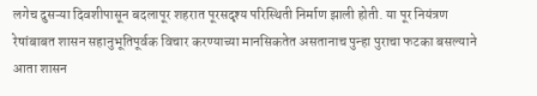लगेच दुसऱ्या दिवशीपासून बदलापूर शहरात पूरसदृश्य परिस्थिती निर्माण झाली होती. या पूर नियंत्रण रेषांबाबत शासन सहानुभूतिपूर्वक विचार करण्याच्या मानसिकतेत असतानाच पुन्हा पुराचा फटका बसल्याने आता शासन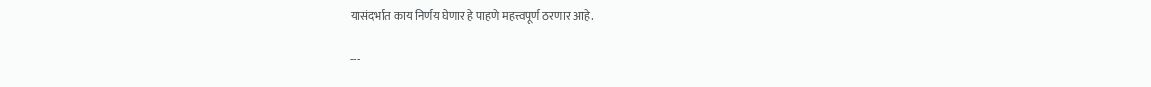यासंदर्भात काय निर्णय घेणार हे पाहणे महत्त्वपूर्ण ठरणार आहे.

---